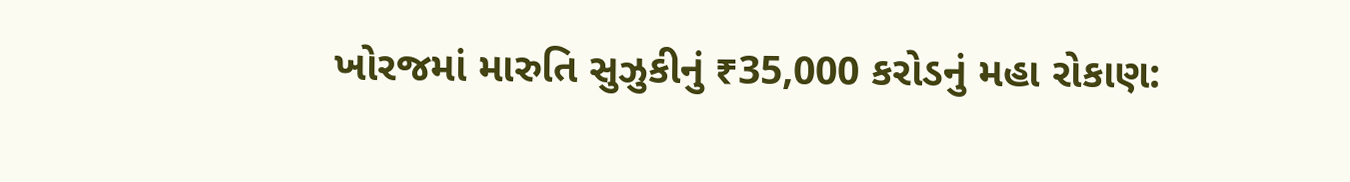ખોરજમાં મારુતિ સુઝુકીનું ₹35,000 કરોડનું મહા રોકાણ: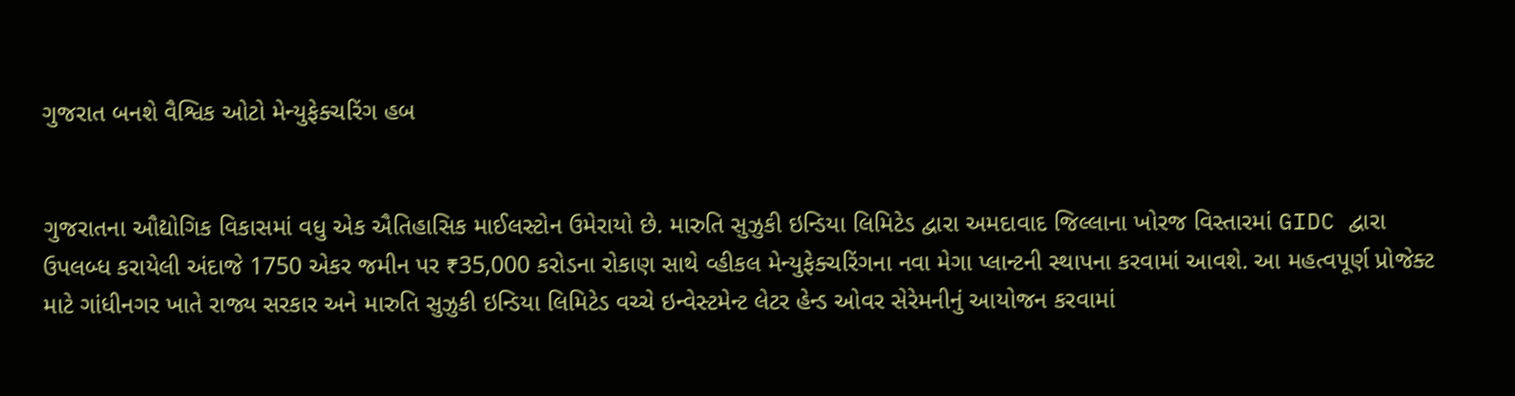ગુજરાત બનશે વૈશ્વિક ઓટો મેન્યુફેક્ચરિંગ હબ


ગુજરાતના ઔદ્યોગિક વિકાસમાં વધુ એક ઐતિહાસિક માઈલસ્ટોન ઉમેરાયો છે. મારુતિ સુઝુકી ઇન્ડિયા લિમિટેડ દ્વારા અમદાવાદ જિલ્લાના ખોરજ વિસ્તારમાં GIDC દ્વારા ઉપલબ્ધ કરાયેલી અંદાજે 1750 એકર જમીન પર ₹35,000 કરોડના રોકાણ સાથે વ્હીકલ મેન્યુફેક્ચરિંગના નવા મેગા પ્લાન્ટની સ્થાપના કરવામાં આવશે. આ મહત્વપૂર્ણ પ્રોજેક્ટ માટે ગાંધીનગર ખાતે રાજ્ય સરકાર અને મારુતિ સુઝુકી ઇન્ડિયા લિમિટેડ વચ્ચે ઇન્વેસ્ટમેન્ટ લેટર હેન્ડ ઓવર સેરેમનીનું આયોજન કરવામાં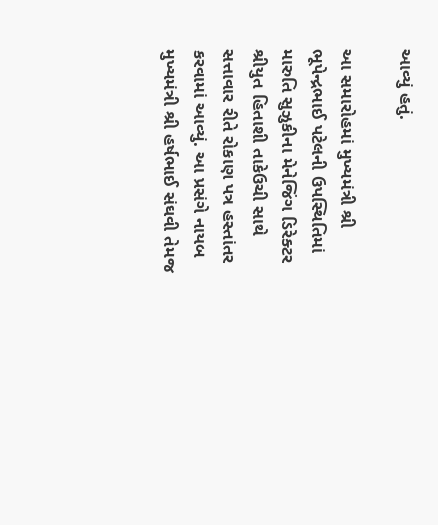આવ્યું હતું.

આ સમારોહમાં મુખ્યમંત્રી શ્રી ભૂપેન્દ્રભાઈ પટેલની ઉપસ્થિતિમાં મારુતિ સુઝુકીના મેનેજિંગ ડિરેક્ટર શ્રીયુત હિતાશી તાકેઉચી સાથે સત્તાવાર રીતે રોકાણ પત્ર હસ્તાંતર કરવામાં આવ્યું. આ પ્રસંગે નાયબ મુખ્યમંત્રી શ્રી હર્ષભાઈ સંઘવી તેમજ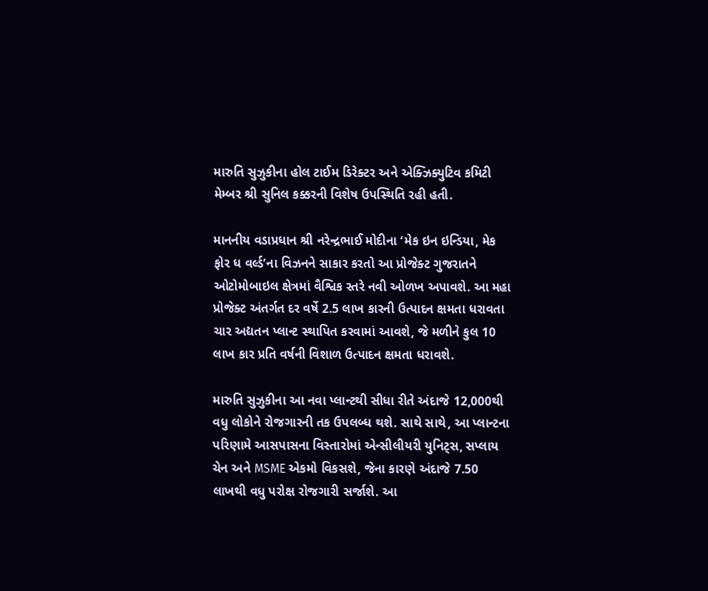મારુતિ સુઝુકીના હોલ ટાઈમ ડિરેક્ટર અને એક્ઝિક્યુટિવ કમિટી મેમ્બર શ્રી સુનિલ કક્કરની વિશેષ ઉપસ્થિતિ રહી હતી.

માનનીય વડાપ્રધાન શ્રી નરેન્દ્રભાઈ મોદીના ‘મેક ઇન ઇન્ડિયા, મેક ફોર ધ વર્લ્ડ’ના વિઝનને સાકાર કરતો આ પ્રોજેક્ટ ગુજરાતને ઓટોમોબાઇલ ક્ષેત્રમાં વૈશ્વિક સ્તરે નવી ઓળખ અપાવશે. આ મહા પ્રોજેક્ટ અંતર્ગત દર વર્ષે 2.5 લાખ કારની ઉત્પાદન ક્ષમતા ધરાવતા ચાર અદ્યતન પ્લાન્ટ સ્થાપિત કરવામાં આવશે, જે મળીને કુલ 10 લાખ કાર પ્રતિ વર્ષની વિશાળ ઉત્પાદન ક્ષમતા ધરાવશે.

મારુતિ સુઝુકીના આ નવા પ્લાન્ટથી સીધા રીતે અંદાજે 12,000થી વધુ લોકોને રોજગારની તક ઉપલબ્ધ થશે. સાથે સાથે, આ પ્લાન્ટના પરિણામે આસપાસના વિસ્તારોમાં એન્સીલીયરી યુનિટ્સ, સપ્લાય ચેન અને MSME એકમો વિકસશે, જેના કારણે અંદાજે 7.50 લાખથી વધુ પરોક્ષ રોજગારી સર્જાશે. આ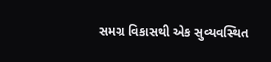સમગ્ર વિકાસથી એક સુવ્યવસ્થિત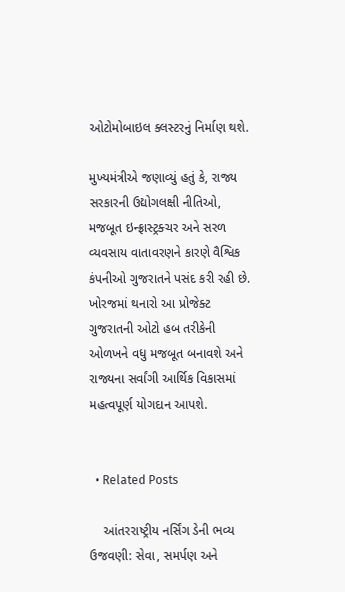ઓટોમોબાઇલ ક્લસ્ટરનું નિર્માણ થશે.

મુખ્યમંત્રીએ જણાવ્યું હતું કે, રાજ્ય સરકારની ઉદ્યોગલક્ષી નીતિઓ, મજબૂત ઇન્ફ્રાસ્ટ્રક્ચર અને સરળ વ્યવસાય વાતાવરણને કારણે વૈશ્વિક કંપનીઓ ગુજરાતને પસંદ કરી રહી છે. ખોરજમાં થનારો આ પ્રોજેક્ટ ગુજરાતની ઓટો હબ તરીકેની ઓળખને વધુ મજબૂત બનાવશે અને રાજ્યના સર્વાંગી આર્થિક વિકાસમાં મહત્વપૂર્ણ યોગદાન આપશે.


  • Related Posts

    આંતરરાષ્ટ્રીય નર્સિંગ ડેની ભવ્ય ઉજવણી: સેવા, સમર્પણ અને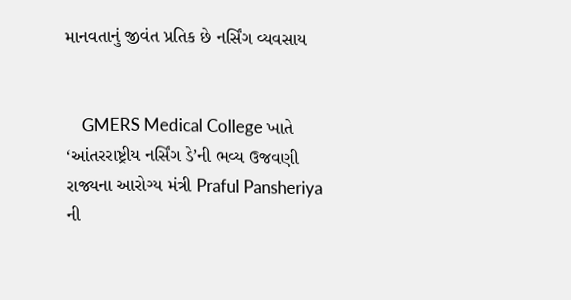માનવતાનું જીવંત પ્રતિક છે નર્સિંગ વ્યવસાય


    GMERS Medical College ખાતે ‘આંતરરાષ્ટ્રીય નર્સિંગ ડે’ની ભવ્ય ઉજવણી રાજ્યના આરોગ્ય મંત્રી Praful Pansheriya ની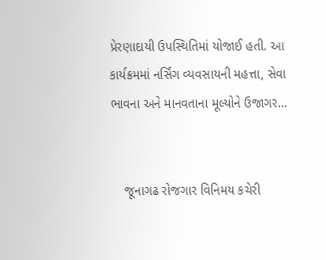પ્રેરણાદાયી ઉપસ્થિતિમાં યોજાઈ હતી. આ કાર્યક્રમમાં નર્સિંગ વ્યવસાયની મહત્તા, સેવા ભાવના અને માનવતાના મૂલ્યોને ઉજાગર…


    જૂનાગઢ રોજગાર વિનિમય કચેરી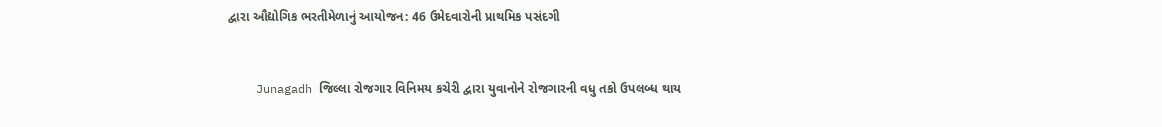દ્વારા ઔદ્યોગિક ભરતીમેળાનું આયોજન: 46 ઉમેદવારોની પ્રાથમિક પસંદગી


    Junagadh જિલ્લા રોજગાર વિનિમય કચેરી દ્વારા યુવાનોને રોજગારની વધુ તકો ઉપલબ્ધ થાય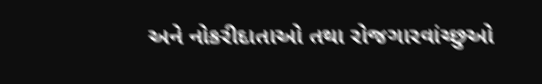અને નોકરીદાતાઓ તથા રોજગારવાંચ્છુઓ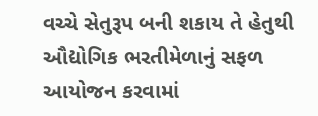વચ્ચે સેતુરૂપ બની શકાય તે હેતુથી ઔદ્યોગિક ભરતીમેળાનું સફળ આયોજન કરવામાં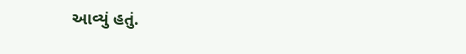આવ્યું હતું.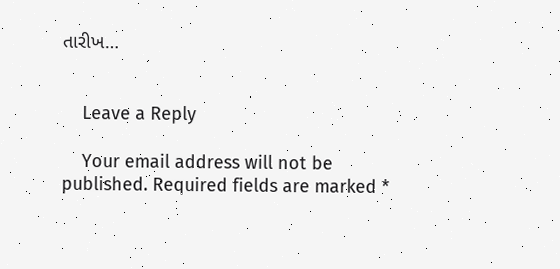તારીખ…


    Leave a Reply

    Your email address will not be published. Required fields are marked *